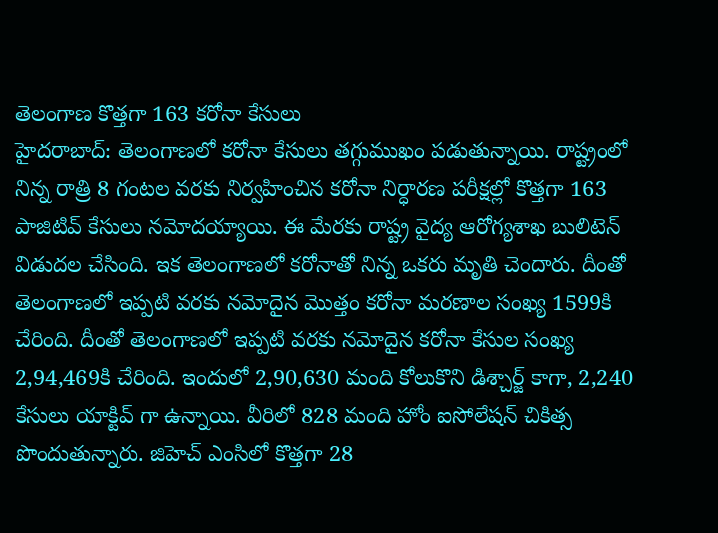తెలంగాణ కొత్తగా 163 కరోనా కేసులు
హైదరాబాద్: తెలంగాణలో కరోనా కేసులు తగ్గుముఖం పడుతున్నాయి. రాష్ట్రంలో నిన్న రాత్రి 8 గంటల వరకు నిర్వహించిన కరోనా నిర్ధారణ పరీక్షల్లో కొత్తగా 163 పాజిటివ్ కేసులు నమోదయ్యాయి. ఈ మేరకు రాష్ట్ర వైద్య ఆరోగ్యశాఖ బులిటెన్ విడుదల చేసింది. ఇక తెలంగాణలో కరోనాతో నిన్న ఒకరు మృతి చెందారు. దీంతో తెలంగాణలో ఇప్పటి వరకు నమోదైన మొత్తం కరోనా మరణాల సంఖ్య 1599కి చేరింది. దీంతో తెలంగాణలో ఇప్పటి వరకు నమోదైన కరోనా కేసుల సంఖ్య 2,94,469కి చేరింది. ఇందులో 2,90,630 మంది కోలుకొని డిశ్చార్జ్ కాగా, 2,240 కేసులు యాక్టివ్ గా ఉన్నాయి. వీరిలో 828 మంది హోం ఐసోలేషన్ చికిత్స పొందుతున్నారు. జిహెచ్ ఎంసిలో కొత్తగా 28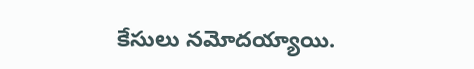కేసులు నమోదయ్యాయి.